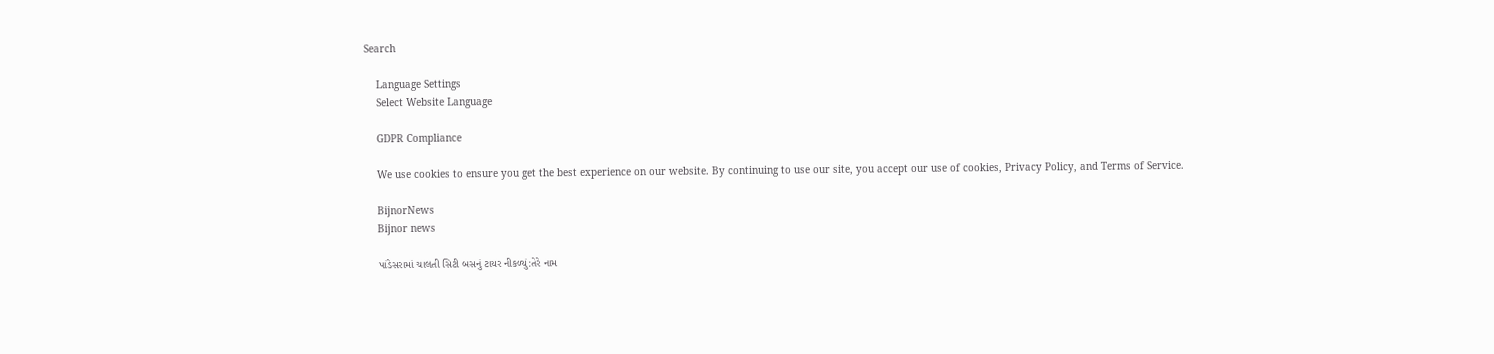Search

    Language Settings
    Select Website Language

    GDPR Compliance

    We use cookies to ensure you get the best experience on our website. By continuing to use our site, you accept our use of cookies, Privacy Policy, and Terms of Service.

    BijnorNews
    Bijnor news

    પાંડેસરામાં ચાલતી સિટી બસનું ટાયર નીકળ્યું:તેરે નામ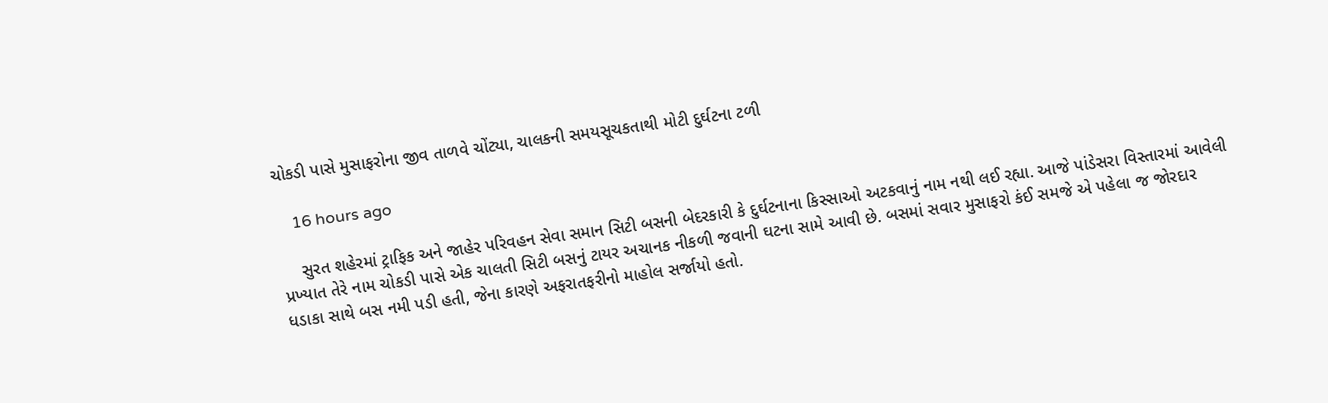ચોકડી પાસે મુસાફરોના જીવ તાળવે ચોંટ્યા, ચાલકની સમયસૂચકતાથી મોટી દુર્ઘટના ટળી

    16 hours ago

    સુરત શહેરમાં ટ્રાફિક અને જાહેર પરિવહન સેવા સમાન સિટી બસની બેદરકારી કે દુર્ઘટનાના કિસ્સાઓ અટકવાનું નામ નથી લઈ રહ્યા. આજે પાંડેસરા વિસ્તારમાં આવેલી પ્રખ્યાત તેરે નામ ચોકડી પાસે એક ચાલતી સિટી બસનું ટાયર અચાનક નીકળી જવાની ઘટના સામે આવી છે. બસમાં સવાર મુસાફરો કંઈ સમજે એ પહેલા જ જોરદાર ધડાકા સાથે બસ નમી પડી હતી, જેના કારણે અફરાતફરીનો માહોલ સર્જાયો હતો.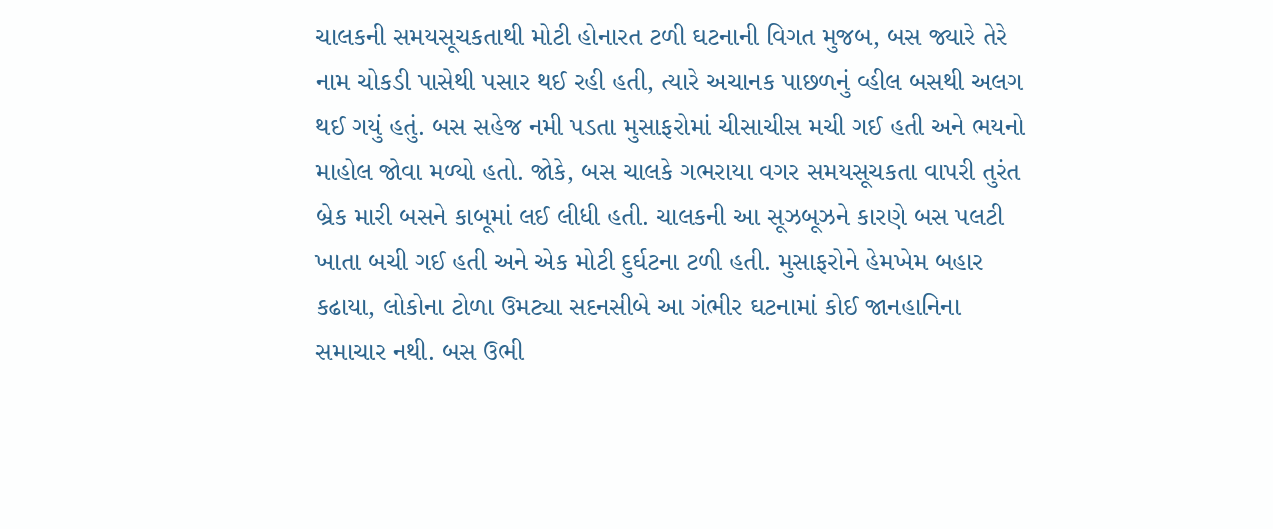ચાલકની સમયસૂચકતાથી મોટી હોનારત ટળી ઘટનાની વિગત મુજબ, બસ જ્યારે તેરે નામ ચોકડી પાસેથી પસાર થઈ રહી હતી, ત્યારે અચાનક પાછળનું વ્હીલ બસથી અલગ થઈ ગયું હતું. બસ સહેજ નમી પડતા મુસાફરોમાં ચીસાચીસ મચી ગઈ હતી અને ભયનો માહોલ જોવા મળ્યો હતો. જોકે, બસ ચાલકે ગભરાયા વગર સમયસૂચકતા વાપરી તુરંત બ્રેક મારી બસને કાબૂમાં લઈ લીધી હતી. ચાલકની આ સૂઝબૂઝને કારણે બસ પલટી ખાતા બચી ગઈ હતી અને એક મોટી દુર્ઘટના ટળી હતી. મુસાફરોને હેમખેમ બહાર કઢાયા, લોકોના ટોળા ઉમટ્યા સદનસીબે આ ગંભીર ઘટનામાં કોઈ જાનહાનિના સમાચાર નથી. બસ ઉભી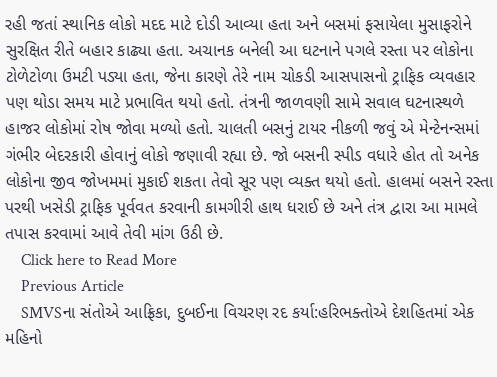રહી જતાં સ્થાનિક લોકો મદદ માટે દોડી આવ્યા હતા અને બસમાં ફસાયેલા મુસાફરોને સુરક્ષિત રીતે બહાર કાઢ્યા હતા. અચાનક બનેલી આ ઘટનાને પગલે રસ્તા પર લોકોના ટોળેટોળા ઉમટી પડ્યા હતા, જેના કારણે તેરે નામ ચોકડી આસપાસનો ટ્રાફિક વ્યવહાર પણ થોડા સમય માટે પ્રભાવિત થયો હતો. તંત્રની જાળવણી સામે સવાલ ઘટનાસ્થળે હાજર લોકોમાં રોષ જોવા મળ્યો હતો. ચાલતી બસનું ટાયર નીકળી જવું એ મેન્ટેનન્સમાં ગંભીર બેદરકારી હોવાનું લોકો જણાવી રહ્યા છે. જો બસની સ્પીડ વધારે હોત તો અનેક લોકોના જીવ જોખમમાં મુકાઈ શકતા તેવો સૂર પણ વ્યક્ત થયો હતો. હાલમાં બસને રસ્તા પરથી ખસેડી ટ્રાફિક પૂર્વવત કરવાની કામગીરી હાથ ધરાઈ છે અને તંત્ર દ્વારા આ મામલે તપાસ કરવામાં આવે તેવી માંગ ઉઠી છે.
    Click here to Read More
    Previous Article
    SMVSના સંતોએ આફ્રિકા, દુબઈના વિચરણ રદ કર્યા:હરિભક્તોએ દેશહિતમાં એક મહિનો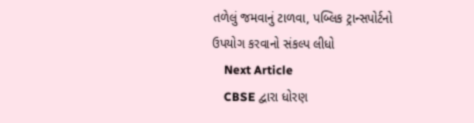તળેલું જમવાનું ટાળવા, પબ્લિક ટ્રાન્સપોર્ટનો ઉપયોગ કરવાનો સંકલ્પ લીધો
    Next Article
    CBSE દ્વારા ધોરણ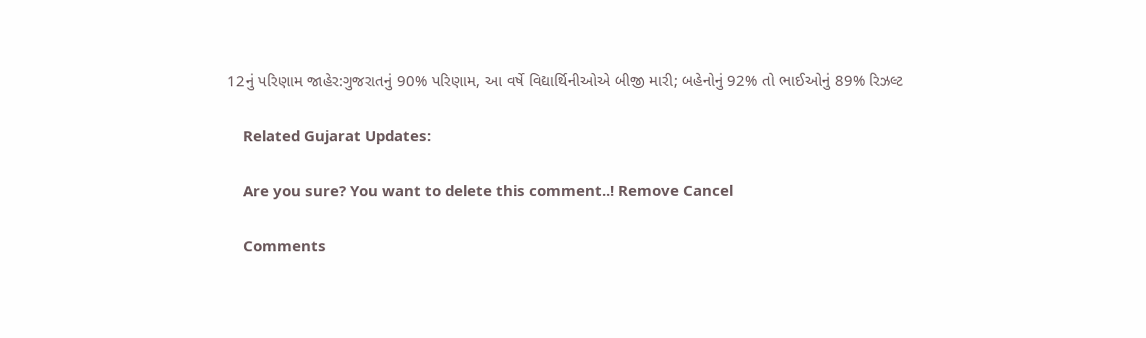12નું પરિણામ જાહેર:ગુજરાતનું 90% પરિણામ, આ વર્ષે વિદ્યાર્થિનીઓએ બીજી મારી; બહેનોનું 92% તો ભાઈઓનું 89% રિઝલ્ટ

    Related Gujarat Updates:

    Are you sure? You want to delete this comment..! Remove Cancel

    Comments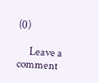(0)

      Leave a comment